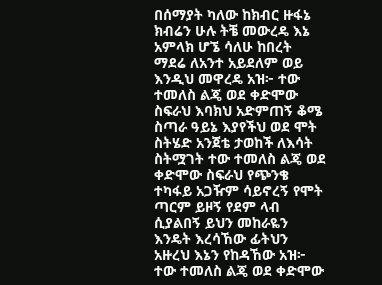በሰማያት ካለው ከክብር ዙፋኔ ክብሬን ሁሉ ትቼ መውረዴ እኔ አምላክ ሆኜ ሳለሁ ከበረት ማደሬ ለአንተ አይደለም ወይ እንዲህ መዋረዴ አዝ፦ ተው ተመለስ ልጄ ወደ ቀድሞው ስፍራህ እባክህ አድምጠኝ ቆሜ ስጣራ ዓይኔ እያየችህ ወደ ሞት ስትሄድ አንጀቴ ታወከች ለእሳት ስትሟገት ተው ተመለስ ልጄ ወደ ቀድሞው ስፍራህ የጭንቄ ተካፋይ አጋዥም ሳይኖረኝ የሞት ጣርም ይዞኝ የደም ላብ ሲያልበኝ ይህን መከራዬን እንዴት እረሳኸው ፊትህን አዙረህ እኔን የከዳኸው አዝ፦ ተው ተመለስ ልጄ ወደ ቀድሞው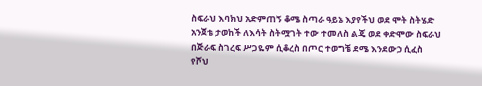ስፍራህ እባክህ አድምጠኝ ቆሜ ስጣራ ዓይኔ እያየችህ ወደ ሞት ስትሄድ አንጀቴ ታወከች ለእሳት ስትሟገት ተው ተመለስ ልጄ ወደ ቀድሞው ስፍራህ በጅራፍ ስገረፍ ሥጋዬም ሲቆረስ በጦር ተወግቼ ደሜ እንደውኃ ሲፈስ የሾህ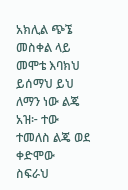አክሊል ጭኜ መስቀል ላይ መሞቴ እባክህ ይሰማህ ይህ ለማን ነው ልጄ አዝ፦ ተው ተመለስ ልጄ ወደ ቀድሞው ስፍራህ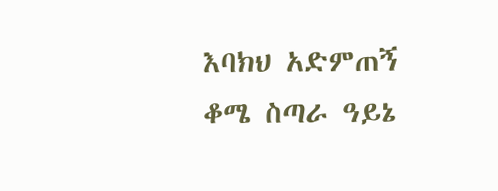እባክህ አድምጠኝ ቆሜ ስጣራ ዓይኔ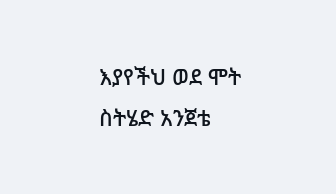እያየችህ ወደ ሞት ስትሄድ አንጀቴ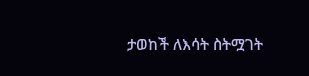ታወከች ለእሳት ስትሟገት